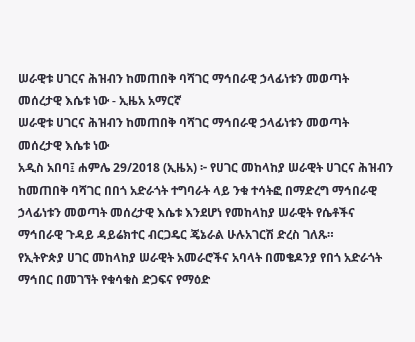ሠራዊቱ ሀገርና ሕዝብን ከመጠበቅ ባሻገር ማኅበራዊ ኃላፊነቱን መወጣት መሰረታዊ እሴቱ ነው - ኢዜአ አማርኛ
ሠራዊቱ ሀገርና ሕዝብን ከመጠበቅ ባሻገር ማኅበራዊ ኃላፊነቱን መወጣት መሰረታዊ እሴቱ ነው
አዲስ አበባ፤ ሐምሌ 29/2018 (ኢዜአ) ፦ የሀገር መከላከያ ሠራዊት ሀገርና ሕዝብን ከመጠበቅ ባሻገር በበጎ አድራጎት ተግባራት ላይ ንቁ ተሳትፎ በማድረግ ማኅበራዊ ኃላፊነቱን መወጣት መሰረታዊ እሴቱ እንደሆነ የመከላከያ ሠራዊት የሴቶችና ማኅበራዊ ጉዳይ ዳይሬክተር ብርጋዴር ጄኔራል ሁሉአገርሽ ድረስ ገለጹ።
የኢትዮጵያ ሀገር መከላከያ ሠራዊት አመራሮችና አባላት በመቄዶንያ የበጎ አድራጎት ማኅበር በመገኘት የቁሳቁስ ድጋፍና የማዕድ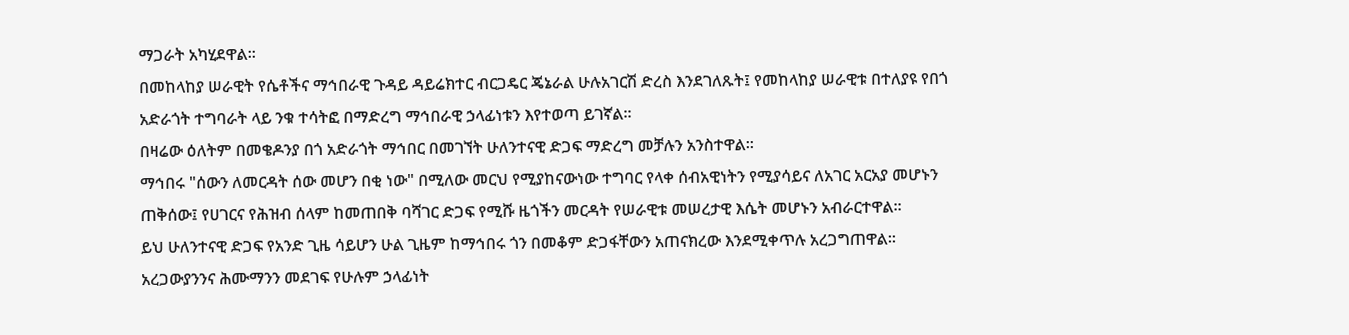ማጋራት አካሂደዋል፡፡
በመከላከያ ሠራዊት የሴቶችና ማኅበራዊ ጉዳይ ዳይሬክተር ብርጋዴር ጄኔራል ሁሉአገርሽ ድረስ እንደገለጹት፤ የመከላከያ ሠራዊቱ በተለያዩ የበጎ አድራጎት ተግባራት ላይ ንቁ ተሳትፎ በማድረግ ማኅበራዊ ኃላፊነቱን እየተወጣ ይገኛል።
በዛሬው ዕለትም በመቄዶንያ በጎ አድራጎት ማኅበር በመገኘት ሁለንተናዊ ድጋፍ ማድረግ መቻሉን አንስተዋል።
ማኅበሩ "ሰውን ለመርዳት ሰው መሆን በቂ ነው" በሚለው መርህ የሚያከናውነው ተግባር የላቀ ሰብአዊነትን የሚያሳይና ለአገር አርአያ መሆኑን ጠቅሰው፤ የሀገርና የሕዝብ ሰላም ከመጠበቅ ባሻገር ድጋፍ የሚሹ ዜጎችን መርዳት የሠራዊቱ መሠረታዊ እሴት መሆኑን አብራርተዋል።
ይህ ሁለንተናዊ ድጋፍ የአንድ ጊዜ ሳይሆን ሁል ጊዜም ከማኅበሩ ጎን በመቆም ድጋፋቸውን አጠናክረው እንደሚቀጥሉ አረጋግጠዋል።
አረጋውያንንና ሕሙማንን መደገፍ የሁሉም ኃላፊነት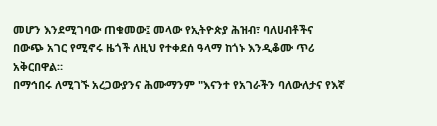መሆን እንደሚገባው ጠቁመው፤ መላው የኢትዮጵያ ሕዝብ፣ ባለሀብቶችና በውጭ አገር የሚኖሩ ዜጎች ለዚህ የተቀደሰ ዓላማ ከጎኑ እንዲቆሙ ጥሪ አቅርበዋል።
በማኅበሩ ለሚገኙ አረጋውያንና ሕሙማንም "እናንተ የአገራችን ባለውለታና የእኛ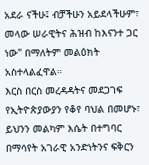አደራ ናችሁ፤ ብቻችሁን አይደላችሁም፣ መላው ሠራዊትና ሕዝብ ከእናንተ ጋር ነው" በማለትም መልዕክት አስተላልፈዋል።
እርስ በርስ መረዳዳትና መደጋገፍ የኢትዮጵያውያን የቆየ ባህል በመሆኑ፣ ይህንን መልካም እሴት በተግባር በማሳየት አገራዊ አንድነትንና ፍቅርን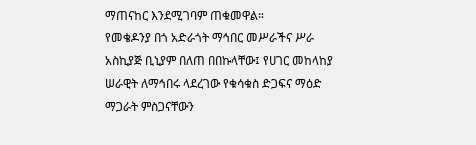ማጠናከር እንደሚገባም ጠቁመዋል።
የመቄዶንያ በጎ አድራጎት ማኅበር መሥራችና ሥራ አስኪያጅ ቢኒያም በለጠ በበኩላቸው፤ የሀገር መከላከያ ሠራዊት ለማኅበሩ ላደረገው የቁሳቁስ ድጋፍና ማዕድ ማጋራት ምስጋናቸውን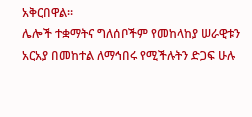አቅርበዋል።
ሌሎች ተቋማትና ግለሰቦችም የመከላከያ ሠራዊቱን አርአያ በመከተል ለማኅበሩ የሚችሉትን ድጋፍ ሁሉ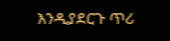እንዲያደርጉ ጥሪ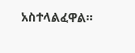አስተላልፈዋል።